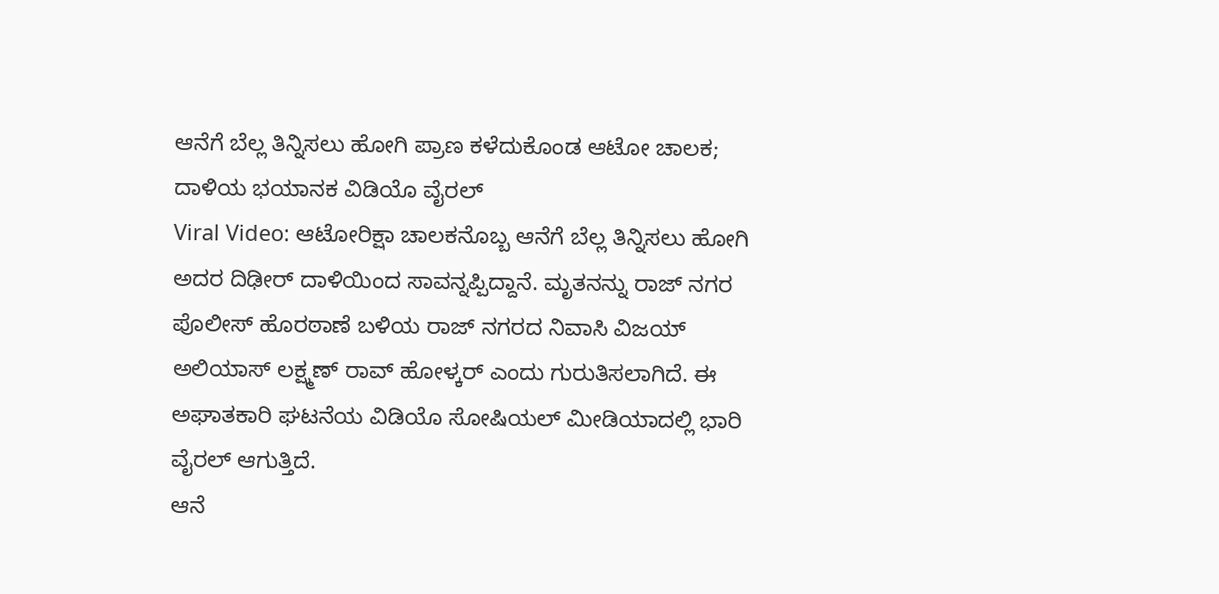ಆನೆಗೆ ಬೆಲ್ಲ ತಿನ್ನಿಸಲು ಹೋಗಿ ಪ್ರಾಣ ಕಳೆದುಕೊಂಡ ಆಟೋ ಚಾಲಕ; ದಾಳಿಯ ಭಯಾನಕ ವಿಡಿಯೊ ವೈರಲ್
Viral Video: ಆಟೋರಿಕ್ಷಾ ಚಾಲಕನೊಬ್ಬ ಆನೆಗೆ ಬೆಲ್ಲ ತಿನ್ನಿಸಲು ಹೋಗಿ ಅದರ ದಿಢೀರ್ ದಾಳಿಯಿಂದ ಸಾವನ್ನಪ್ಪಿದ್ದಾನೆ. ಮೃತನನ್ನು ರಾಜ್ ನಗರ ಪೊಲೀಸ್ ಹೊರಠಾಣೆ ಬಳಿಯ ರಾಜ್ ನಗರದ ನಿವಾಸಿ ವಿಜಯ್ ಅಲಿಯಾಸ್ ಲಕ್ಷ್ಮಣ್ ರಾವ್ ಹೋಳ್ಕರ್ ಎಂದು ಗುರುತಿಸಲಾಗಿದೆ. ಈ ಅಘಾತಕಾರಿ ಘಟನೆಯ ವಿಡಿಯೊ ಸೋಷಿಯಲ್ ಮೀಡಿಯಾದಲ್ಲಿ ಭಾರಿ ವೈರಲ್ ಆಗುತ್ತಿದೆ.
ಆನೆ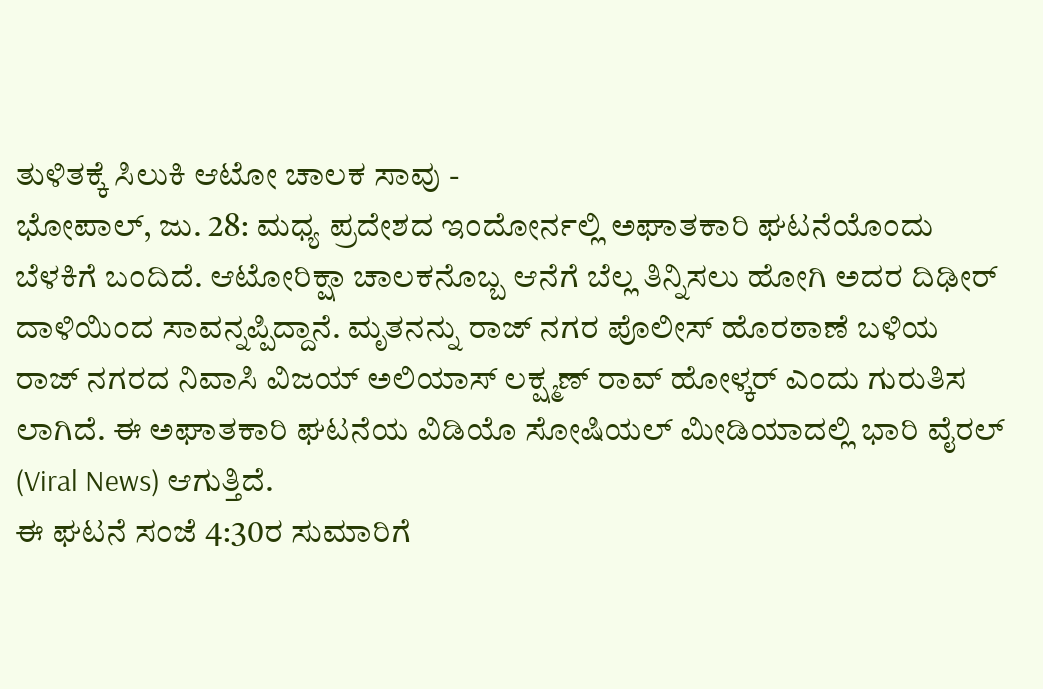ತುಳಿತಕ್ಕೆ ಸಿಲುಕಿ ಆಟೋ ಚಾಲಕ ಸಾವು -
ಭೋಪಾಲ್, ಜು. 28: ಮಧ್ಯ ಪ್ರದೇಶದ ಇಂದೋರ್ನಲ್ಲಿ ಅಘಾತಕಾರಿ ಘಟನೆಯೊಂದು ಬೆಳಕಿಗೆ ಬಂದಿದೆ. ಆಟೋರಿಕ್ಷಾ ಚಾಲಕನೊಬ್ಬ ಆನೆಗೆ ಬೆಲ್ಲ ತಿನ್ನಿಸಲು ಹೋಗಿ ಅದರ ದಿಢೀರ್ ದಾಳಿಯಿಂದ ಸಾವನ್ನಪ್ಪಿದ್ದಾನೆ. ಮೃತನನ್ನು ರಾಜ್ ನಗರ ಪೊಲೀಸ್ ಹೊರಠಾಣೆ ಬಳಿಯ ರಾಜ್ ನಗರದ ನಿವಾಸಿ ವಿಜಯ್ ಅಲಿಯಾಸ್ ಲಕ್ಷ್ಮಣ್ ರಾವ್ ಹೋಳ್ಕರ್ ಎಂದು ಗುರುತಿಸ ಲಾಗಿದೆ. ಈ ಅಘಾತಕಾರಿ ಘಟನೆಯ ವಿಡಿಯೊ ಸೋಷಿಯಲ್ ಮೀಡಿಯಾದಲ್ಲಿ ಭಾರಿ ವೈರಲ್ (Viral News) ಆಗುತ್ತಿದೆ.
ಈ ಘಟನೆ ಸಂಜೆ 4:30ರ ಸುಮಾರಿಗೆ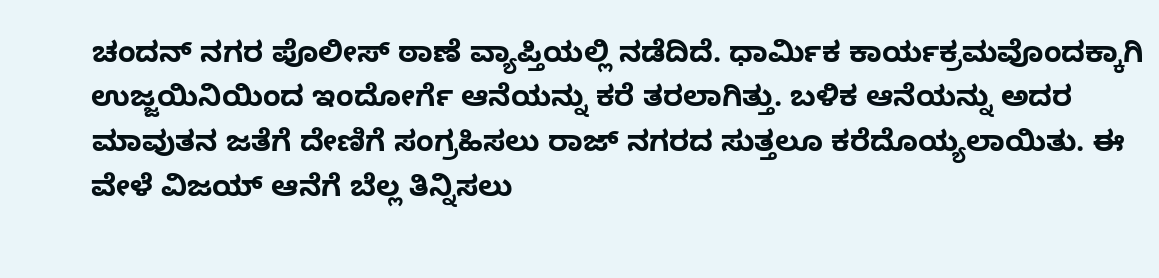ಚಂದನ್ ನಗರ ಪೊಲೀಸ್ ಠಾಣೆ ವ್ಯಾಪ್ತಿಯಲ್ಲಿ ನಡೆದಿದೆ. ಧಾರ್ಮಿಕ ಕಾರ್ಯಕ್ರಮವೊಂದಕ್ಕಾಗಿ ಉಜ್ಜಯಿನಿಯಿಂದ ಇಂದೋರ್ಗೆ ಆನೆಯನ್ನು ಕರೆ ತರಲಾಗಿತ್ತು. ಬಳಿಕ ಆನೆಯನ್ನು ಅದರ ಮಾವುತನ ಜತೆಗೆ ದೇಣಿಗೆ ಸಂಗ್ರಹಿಸಲು ರಾಜ್ ನಗರದ ಸುತ್ತಲೂ ಕರೆದೊಯ್ಯಲಾಯಿತು. ಈ ವೇಳೆ ವಿಜಯ್ ಆನೆಗೆ ಬೆಲ್ಲ ತಿನ್ನಿಸಲು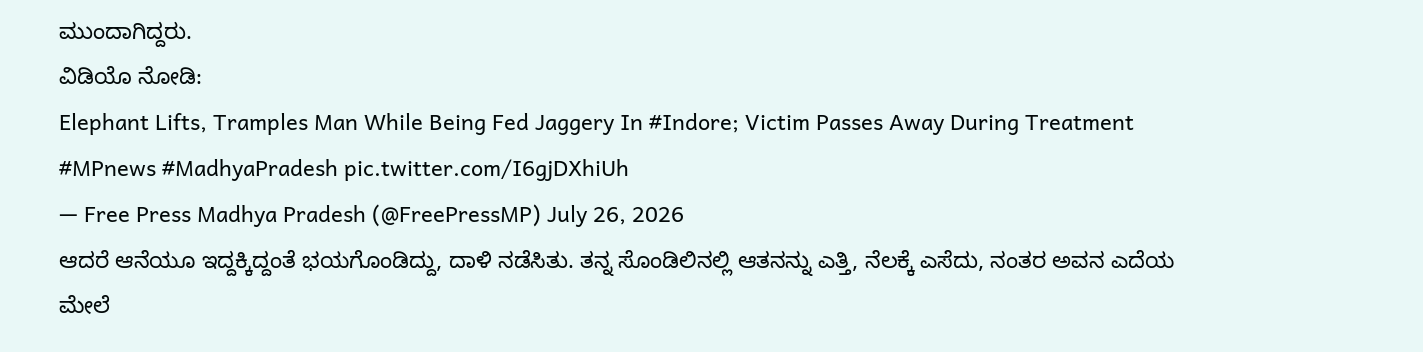ಮುಂದಾಗಿದ್ದರು.
ವಿಡಿಯೊ ನೋಡಿ:
Elephant Lifts, Tramples Man While Being Fed Jaggery In #Indore; Victim Passes Away During Treatment #MPnews #MadhyaPradesh pic.twitter.com/I6gjDXhiUh
— Free Press Madhya Pradesh (@FreePressMP) July 26, 2026
ಆದರೆ ಆನೆಯೂ ಇದ್ದಕ್ಕಿದ್ದಂತೆ ಭಯಗೊಂಡಿದ್ದು, ದಾಳಿ ನಡೆಸಿತು. ತನ್ನ ಸೊಂಡಿಲಿನಲ್ಲಿ ಆತನನ್ನು ಎತ್ತಿ, ನೆಲಕ್ಕೆ ಎಸೆದು, ನಂತರ ಅವನ ಎದೆಯ ಮೇಲೆ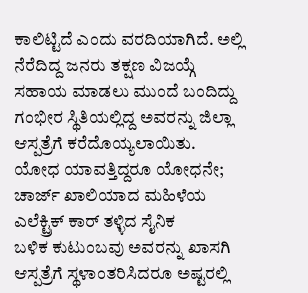ಕಾಲಿಟ್ಟಿದೆ ಎಂದು ವರದಿಯಾಗಿದೆ. ಅಲ್ಲಿ ನೆರೆದಿದ್ದ ಜನರು ತಕ್ಷಣ ವಿಜಯ್ಗೆ ಸಹಾಯ ಮಾಡಲು ಮುಂದೆ ಬಂದಿದ್ದು ಗಂಭೀರ ಸ್ಥಿತಿಯಲ್ಲಿದ್ದ ಅವರನ್ನು ಜಿಲ್ಲಾ ಆಸ್ಪತ್ರೆಗೆ ಕರೆದೊಯ್ಯಲಾಯಿತು.
ಯೋಧ ಯಾವತ್ತಿದ್ದರೂ ಯೋಧನೇ; ಚಾರ್ಜ್ ಖಾಲಿಯಾದ ಮಹಿಳೆಯ ಎಲೆಕ್ಟ್ರಿಕ್ ಕಾರ್ ತಳ್ಳಿದ ಸೈನಿಕ
ಬಳಿಕ ಕುಟುಂಬವು ಅವರನ್ನು ಖಾಸಗಿ ಆಸ್ಪತ್ರೆಗೆ ಸ್ಥಳಾಂತರಿಸಿದರೂ ಅಷ್ಟರಲ್ಲಿ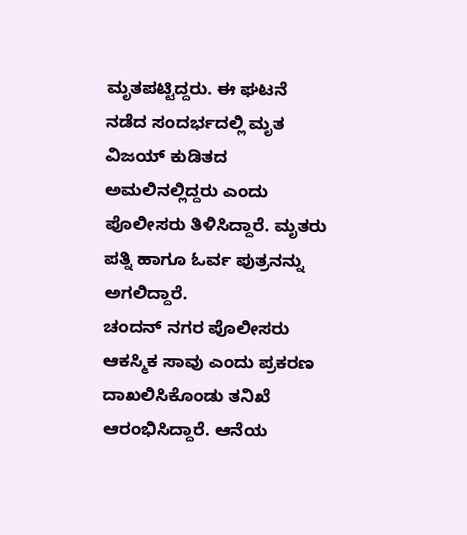ಮೃತಪಟ್ಟಿದ್ದರು. ಈ ಘಟನೆ ನಡೆದ ಸಂದರ್ಭದಲ್ಲಿ ಮೃತ ವಿಜಯ್ ಕುಡಿತದ ಅಮಲಿನಲ್ಲಿದ್ದರು ಎಂದು ಪೊಲೀಸರು ತಿಳಿಸಿದ್ದಾರೆ. ಮೃತರು ಪತ್ನಿ ಹಾಗೂ ಓರ್ವ ಪುತ್ರನನ್ನು ಅಗಲಿದ್ದಾರೆ.
ಚಂದನ್ ನಗರ ಪೊಲೀಸರು ಆಕಸ್ಮಿಕ ಸಾವು ಎಂದು ಪ್ರಕರಣ ದಾಖಲಿಸಿಕೊಂಡು ತನಿಖೆ ಆರಂಭಿಸಿದ್ದಾರೆ. ಆನೆಯ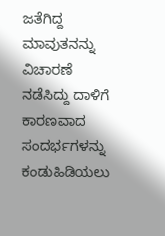ಜತೆಗಿದ್ದ ಮಾವುತನನ್ನು ವಿಚಾರಣೆ ನಡೆಸಿದ್ದು ದಾಳಿಗೆ ಕಾರಣವಾದ ಸಂದರ್ಭಗಳನ್ನು ಕಂಡುಹಿಡಿಯಲು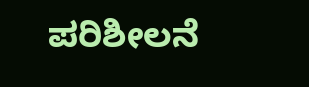ಪರಿಶೀಲನೆ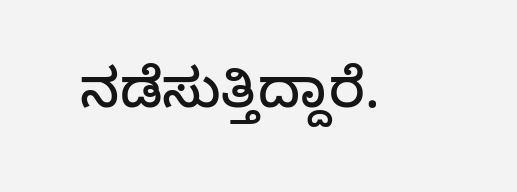ನಡೆಸುತ್ತಿದ್ದಾರೆ.